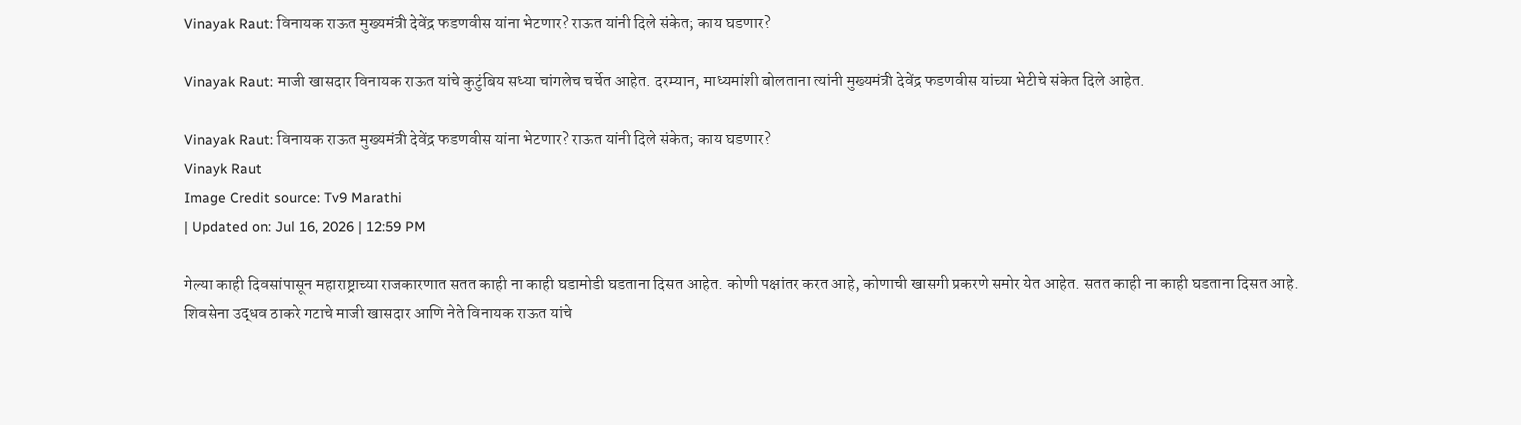Vinayak Raut: विनायक राऊत मुख्यमंत्री देवेंद्र फडणवीस यांना भेटणार? राऊत यांनी दिले संकेत; काय घडणार?

Vinayak Raut: माजी खासदार विनायक राऊत यांचे कुटुंबिय सध्या चांगलेच चर्चेत आहेत. दरम्यान, माध्यमांशी बोलताना त्यांनी मुख्यमंत्री देवेंद्र फडणवीस यांच्या भेटीचे संकेत दिले आहेत.

Vinayak Raut: विनायक राऊत मुख्यमंत्री देवेंद्र फडणवीस यांना भेटणार? राऊत यांनी दिले संकेत; काय घडणार?
Vinayk Raut
Image Credit source: Tv9 Marathi
| Updated on: Jul 16, 2026 | 12:59 PM

गेल्या काही दिवसांपासून महाराष्ट्राच्या राजकारणात सतत काही ना काही घडामोडी घडताना दिसत आहेत. कोणी पक्षांतर करत आहे, कोणाची खासगी प्रकरणे समोर येत आहेत. सतत काही ना काही घडताना दिसत आहे. शिवसेना उद्धव ठाकरे गटाचे माजी खासदार आणि नेते विनायक राऊत यांचे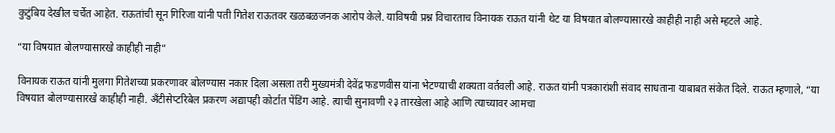कुटुंबिय देखील चर्चेत आहेत. राऊतांची सून गिरिजा यांनी पती गितेश राऊतवर खळबळजनक आरोप केले. याविषयी प्रश्न विचारताच विनायक राऊत यांनी थेट या विषयात बोलण्यासारखे काहीही नाही असे म्हटले आहे.

“या विषयात बोलण्यासारखे काहीही नाही”

विनायक राऊत यांनी मुलगा गितेशच्या प्रकरणावर बोलण्यास नकार दिला असला तरी मुख्यमंत्री देवेंद्र फडणवीस यांना भेटण्याची शक्यता वर्तवली आहे. राऊत यांनी पत्रकारांशी संवाद साधताना याबाबत संकेत दिले. राऊत म्हणाले, “या विषयात बोलण्यासारखे काहीही नाही. अँटीसेप्टरिबेल प्रकरण अद्यापही कोर्टात पेंडिंग आहे. त्याची सुनावणी २३ तारखेला आहे आणि त्याच्यावर आमचा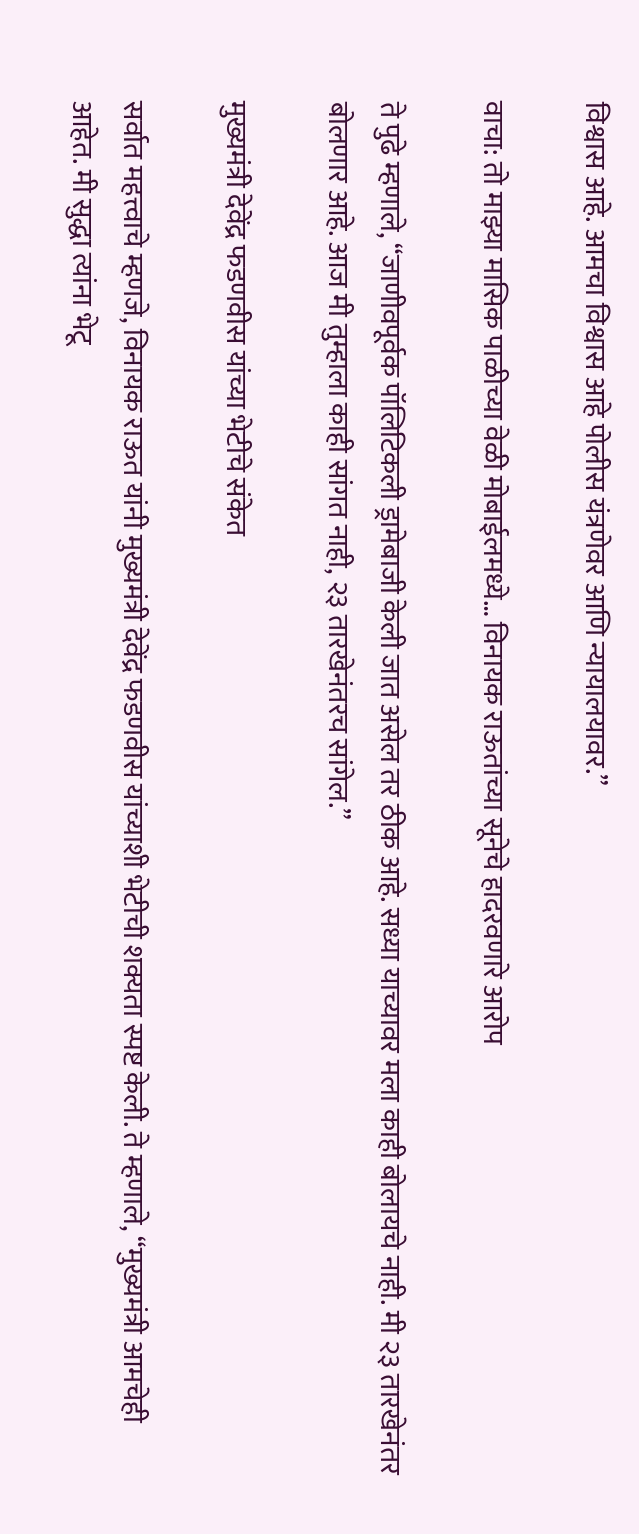विश्वास आहे. आमचा विश्वास आहे पोलीस यंत्रणेवर आणि न्यायालयावर.”

वाचा: तो माझ्या मासिक पाळीच्या वेळी मोबाईलमध्ये… विनायक राऊतांच्या सूनेचे हादरवणारे आरोप

ते पुढे म्हणाले, “जाणीवपूर्वक पॉलिटिकली ड्रामेबाजी केली जात असेल तर ठीक आहे. सध्या याच्यावर मला काही बोलायचे नाही. मी २३ तारखेनंतर बोलणार आहे. आज मी तुम्हाला काही सांगत नाही, २३ तारखेनंतरच सांगेल.”

मुख्यमंत्री देवेंद्र फडणवीस यांच्या भेटीचे संकेत

सर्वात महत्त्वाचे म्हणजे, विनायक राऊत यांनी मुख्यमंत्री देवेंद्र फडणवीस यांच्याशी भेटीची शक्यता स्पष्ट केली. ते म्हणाले, “मुख्यमंत्री आमचेही आहेत. मी सुद्धा त्यांना भेटू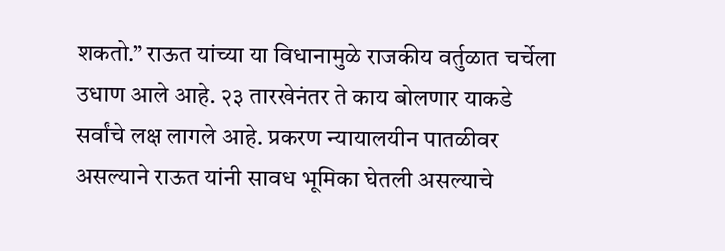शकतो.” राऊत यांच्या या विधानामुळे राजकीय वर्तुळात चर्चेला उधाण आले आहे. २३ तारखेनंतर ते काय बोलणार याकडे सर्वांचे लक्ष लागले आहे. प्रकरण न्यायालयीन पातळीवर असल्याने राऊत यांनी सावध भूमिका घेतली असल्याचे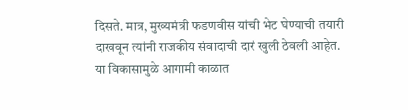दिसते. मात्र, मुख्यमंत्री फडणवीस यांची भेट घेण्याची तयारी दाखवून त्यांनी राजकीय संवादाची दारं खुली ठेवली आहेत. या विकासामुळे आगामी काळात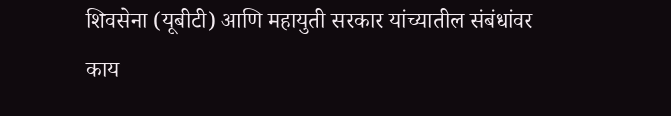शिवसेना (यूबीटी) आणि महायुती सरकार यांच्यातील संबंधांवर काय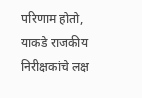परिणाम होतो, याकडे राजकीय निरीक्षकांचे लक्ष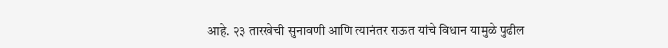आहे. २३ तारखेची सुनावणी आणि त्यानंतर राऊत यांचे विधान यामुळे पुढील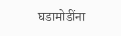घडामोडींना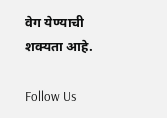वेग येण्याची शक्यता आहे.

Follow Us